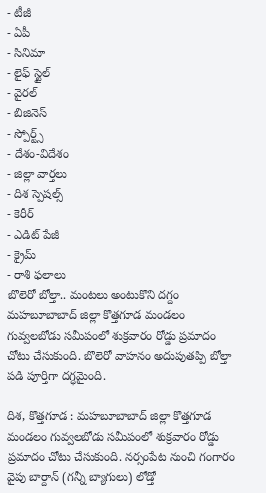- టీజీ
- ఏపీ
- సినిమా
- లైఫ్ స్టైల్
- వైరల్
- బిజినెస్
- స్పోర్ట్స్
- దేశం-విదేశం
- జిల్లా వార్తలు
- దిశ స్పెషల్స్
- కెరీర్
- ఎడిట్ పేజీ
- క్రైమ్
- రాశి ఫలాలు
బొలెరో బోల్తా.. మంటలు అంటుకొని దగ్దం
మహబూబాబాద్ జిల్లా కొత్తగూడ మండలం గువ్వలబోడు సమీపంలో శుక్రవారం రోడ్డు ప్రమాదం చోటు చేసుకుంది. బొలెరో వాహనం అదుపుతప్పి బోల్తా పడి పూర్తిగా దగ్ధమైంది.

దిశ, కొత్తగూడ : మహబూబాబాద్ జిల్లా కొత్తగూడ మండలం గువ్వలబోడు సమీపంలో శుక్రవారం రోడ్డు ప్రమాదం చోటు చేసుకుంది. నర్సంపేట నుంచి గంగారం వైపు బార్దాన్ (గన్నీ బ్యాగులు) లోడ్తో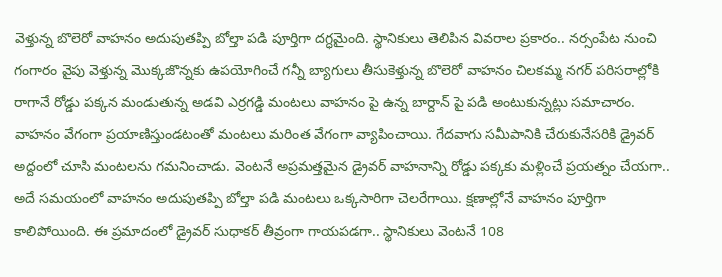వెళ్తున్న బొలెరో వాహనం అదుపుతప్పి బోల్తా పడి పూర్తిగా దగ్ధమైంది. స్థానికులు తెలిపిన వివరాల ప్రకారం.. నర్సంపేట నుంచి గంగారం వైపు వెళ్తున్న మొక్కజొన్నకు ఉపయోగించే గన్నీ బ్యాగులు తీసుకెళ్తున్న బొలెరో వాహనం చిలకమ్మ నగర్ పరిసరాల్లోకి రాగానే రోడ్డు పక్కన మండుతున్న అడవి ఎర్రగడ్డి మంటలు వాహనం పై ఉన్న బార్దాన్ పై పడి అంటుకున్నట్లు సమాచారం.
వాహనం వేగంగా ప్రయాణిస్తుండటంతో మంటలు మరింత వేగంగా వ్యాపించాయి. గేదవాగు సమీపానికి చేరుకునేసరికి డ్రైవర్ అద్దంలో చూసి మంటలను గమనించాడు. వెంటనే అప్రమత్తమైన డ్రైవర్ వాహనాన్ని రోడ్డు పక్కకు మళ్లించే ప్రయత్నం చేయగా.. అదే సమయంలో వాహనం అదుపుతప్పి బోల్తా పడి మంటలు ఒక్కసారిగా చెలరేగాయి. క్షణాల్లోనే వాహనం పూర్తిగా కాలిపోయింది. ఈ ప్రమాదంలో డ్రైవర్ సుధాకర్ తీవ్రంగా గాయపడగా.. స్థానికులు వెంటనే 108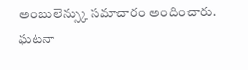అంబులెన్స్కు సమాచారం అందించారు. ఘటనా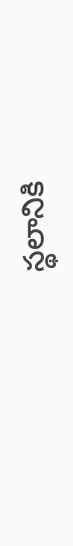స్థలానికి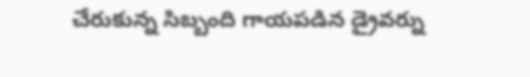చేరుకున్న సిబ్బంది గాయపడిన డ్రైవర్ను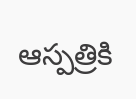ఆస్పత్రికి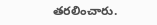తరలించారు.